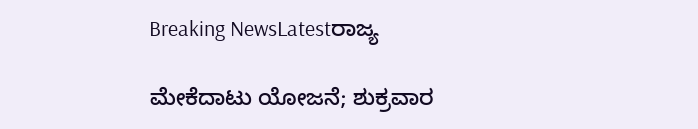Breaking NewsLatestರಾಜ್ಯ

ಮೇಕೆದಾಟು ಯೋಜನೆ; ಶುಕ್ರವಾರ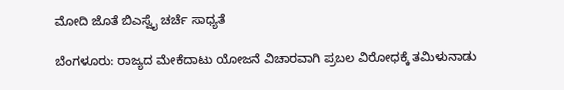ಮೋದಿ ಜೊತೆ ಬಿಎಸ್ವೈ ಚರ್ಚೆ ಸಾಧ್ಯತೆ

ಬೆಂಗಳೂರು: ರಾಜ್ಯದ ಮೇಕೆದಾಟು ಯೋಜನೆ ವಿಚಾರವಾಗಿ ಪ್ರಬಲ ವಿರೋಧಕ್ಕೆ ತಮಿಳುನಾಡು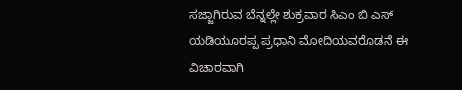ಸಜ್ಜಾಗಿರುವ ಬೆನ್ನಲ್ಲೇ ಶುಕ್ರವಾರ ಸಿಎಂ ಬಿ ಎಸ್ ಯಡಿಯೂರಪ್ಪ ಪ್ರಧಾನಿ ಮೋದಿಯವರೊಡನೆ ಈ ವಿಚಾರವಾಗಿ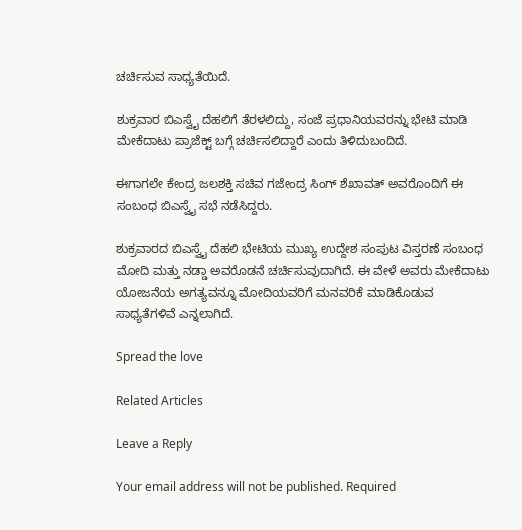ಚರ್ಚಿಸುವ ಸಾಧ್ಯತೆಯಿದೆ.

ಶುಕ್ರವಾರ ಬಿಎಸ್ವೈ ದೆಹಲಿಗೆ ತೆರಳಲಿದ್ದು, ಸಂಜೆ ಪ್ರಧಾನಿಯವರನ್ನು ಭೇಟಿ ಮಾಡಿ ಮೇಕೆದಾಟು ಪ್ರಾಜೆಕ್ಟ್ ಬಗ್ಗೆ ಚರ್ಚಿಸಲಿದ್ದಾರೆ ಎಂದು ತಿಳಿದುಬಂದಿದೆ.

ಈಗಾಗಲೇ ಕೇಂದ್ರ ಜಲಶಕ್ತಿ ಸಚಿವ ಗಜೇಂದ್ರ ಸಿಂಗ್ ಶೆಖಾವತ್ ಅವರೊಂದಿಗೆ ಈ ಸಂಬಂಧ ಬಿಎಸ್ವೈ ಸಭೆ ನಡೆಸಿದ್ದರು.

ಶುಕ್ರವಾರದ ಬಿಎಸ್ವೈ ದೆಹಲಿ ಭೇಟಿಯ ಮುಖ್ಯ ಉದ್ದೇಶ ಸಂಪುಟ ವಿಸ್ತರಣೆ ಸಂಬಂಧ ಮೋದಿ ಮತ್ತು ನಡ್ಡಾ ಅವರೊಡನೆ ಚರ್ಚಿಸುವುದಾಗಿದೆ. ಈ ವೇಳೆ ಅವರು ಮೇಕೆದಾಟು ಯೋಜನೆಯ ಅಗತ್ಯವನ್ನೂ ಮೋದಿಯವರಿಗೆ ಮನವರಿಕೆ ಮಾಡಿಕೊಡುವ ಸಾಧ್ಯತೆಗಳಿವೆ ಎನ್ನಲಾಗಿದೆ.

Spread the love

Related Articles

Leave a Reply

Your email address will not be published. Required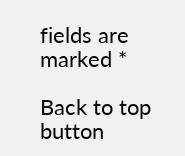fields are marked *

Back to top button